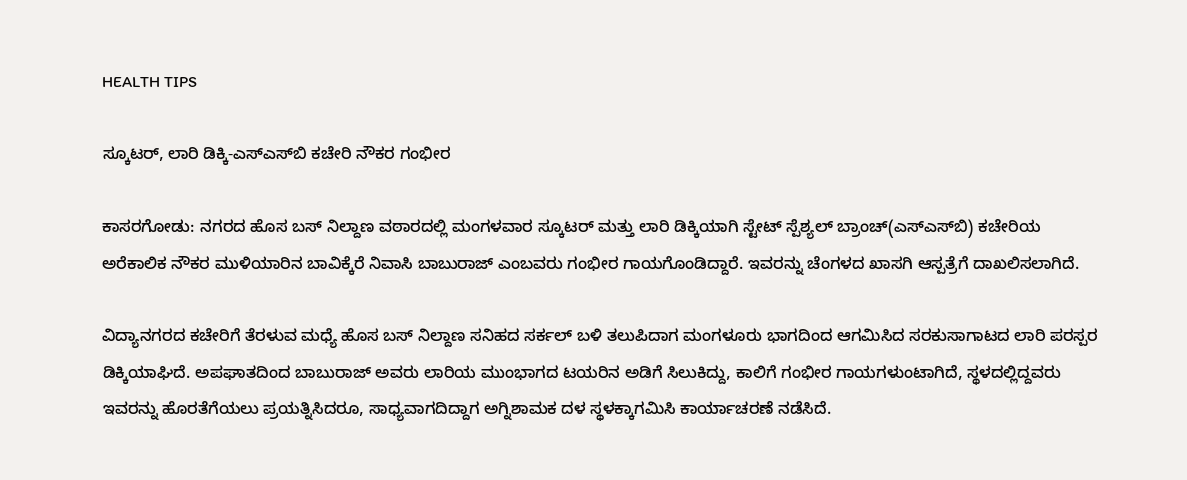HEALTH TIPS

ಸ್ಕೂಟರ್, ಲಾರಿ ಡಿಕ್ಕಿ-ಎಸ್‍ಎಸ್‍ಬಿ ಕಚೇರಿ ನೌಕರ ಗಂಭೀರ

ಕಾಸರಗೋಡು: ನಗರದ ಹೊಸ ಬಸ್ ನಿಲ್ದಾಣ ವಠಾರದಲ್ಲಿ ಮಂಗಳವಾರ ಸ್ಕೂಟರ್ ಮತ್ತು ಲಾರಿ ಡಿಕ್ಕಿಯಾಗಿ ಸ್ಟೇಟ್ ಸ್ಪೆಶ್ಯಲ್ ಬ್ರಾಂಚ್(ಎಸ್‍ಎಸ್‍ಬಿ) ಕಚೇರಿಯ ಅರೆಕಾಲಿಕ ನೌಕರ ಮುಳಿಯಾರಿನ ಬಾವಿಕ್ಕೆರೆ ನಿವಾಸಿ ಬಾಬುರಾಜ್ ಎಂಬವರು ಗಂಭೀರ ಗಾಯಗೊಂಡಿದ್ದಾರೆ. ಇವರನ್ನು ಚೆಂಗಳದ ಖಾಸಗಿ ಆಸ್ಪತ್ರೆಗೆ ದಾಖಲಿಸಲಾಗಿದೆ.

ವಿದ್ಯಾನಗರದ ಕಚೇರಿಗೆ ತೆರಳುವ ಮಧ್ಯೆ ಹೊಸ ಬಸ್ ನಿಲ್ದಾಣ ಸನಿಹದ ಸರ್ಕಲ್ ಬಳಿ ತಲುಪಿದಾಗ ಮಂಗಳೂರು ಭಾಗದಿಂದ ಆಗಮಿಸಿದ ಸರಕುಸಾಗಾಟದ ಲಾರಿ ಪರಸ್ಪರ ಡಿಕ್ಕಿಯಾಘಿದೆ. ಅಪಘಾತದಿಂದ ಬಾಬುರಾಜ್ ಅವರು ಲಾರಿಯ ಮುಂಭಾಗದ ಟಯರಿನ ಅಡಿಗೆ ಸಿಲುಕಿದ್ದು, ಕಾಲಿಗೆ ಗಂಭೀರ ಗಾಯಗಳುಂಟಾಗಿದೆ, ಸ್ಥಳದಲ್ಲಿದ್ದವರು ಇವರನ್ನು ಹೊರತೆಗೆಯಲು ಪ್ರಯತ್ನಿಸಿದರೂ, ಸಾಧ್ಯವಾಗದಿದ್ದಾಗ ಅಗ್ನಿಶಾಮಕ ದಳ ಸ್ಥಳಕ್ಕಾಗಮಿಸಿ ಕಾರ್ಯಾಚರಣೆ ನಡೆಸಿದೆ.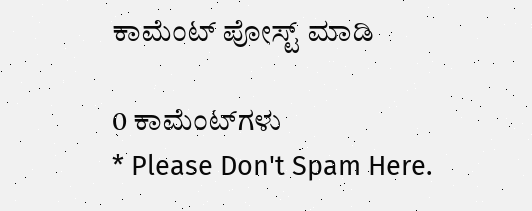ಕಾಮೆಂಟ್‌‌ ಪೋಸ್ಟ್‌ ಮಾಡಿ

0 ಕಾಮೆಂಟ್‌ಗಳು
* Please Don't Spam Here.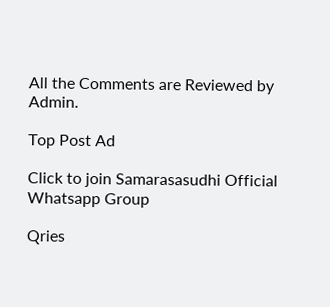All the Comments are Reviewed by Admin.

Top Post Ad

Click to join Samarasasudhi Official Whatsapp Group

Qries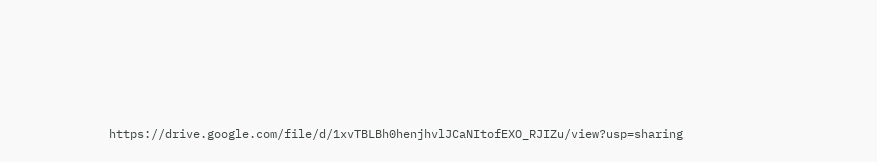https://drive.google.com/file/d/1xvTBLBh0henjhvlJCaNItofEXO_RJIZu/view?usp=sharing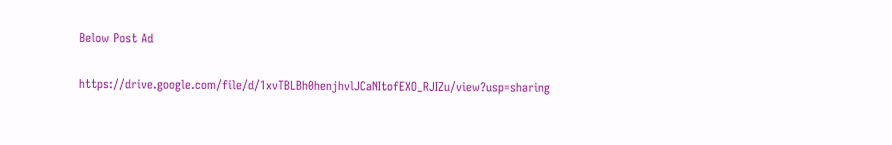Below Post Ad

https://drive.google.com/file/d/1xvTBLBh0henjhvlJCaNItofEXO_RJIZu/view?usp=sharing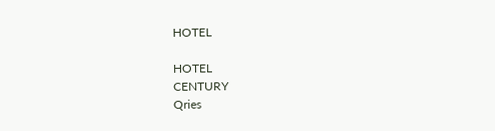HOTEL

HOTEL
CENTURY
Qries